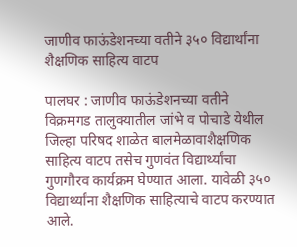जाणीव फाऊंडेशनच्या वतीने ३५० विद्यार्थांना शैक्षणिक साहित्य वाटप

पालघर : जाणीव फाऊंडेशनच्या वतीने विक्रमगड तालुक्यातील जांभे व पोचाडे येथील जिल्हा परिषद शाळेत बालमेळावाशैक्षणिक साहित्य वाटप तसेच गुणवंत विद्यार्थ्यांचा गुणगौरव कार्यक्रम घेण्यात आला. यावेळी ३५० विद्यार्थ्यांना शैक्षणिक साहित्याचे वाटप करण्यात आले.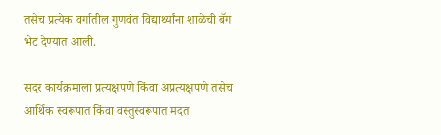तसेच प्रत्येक वर्गातील गुणवंत विद्यार्थ्यांना शाळेची बॅग भेट देण्यात आली.

सदर कार्यक्रमाला प्रत्यक्षपणे किंवा अप्रत्यक्षपणे तसेच आर्थिक स्वरूपात किंवा वस्तुस्वरूपात मदत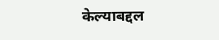केल्याबद्दल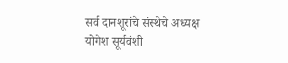सर्व दानशूरांचे संस्थेचे अध्यक्ष योगेश सूर्यवंशी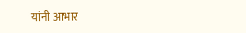यांनी आभार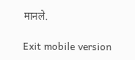मानले.

Exit mobile version